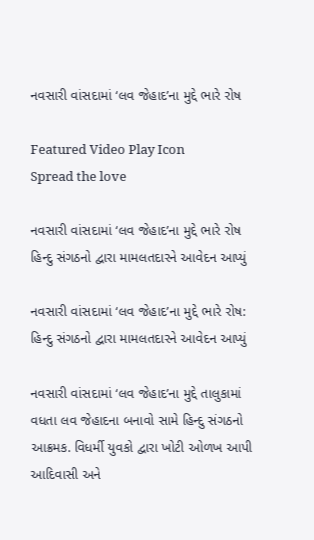નવસારી વાંસદામાં ‘લવ જેહાદ’ના મુદ્દે ભારે રોષ

Featured Video Play Icon
Spread the love

નવસારી વાંસદામાં ‘લવ જેહાદ’ના મુદ્દે ભારે રોષ
હિન્દુ સંગઠનો દ્વારા મામલતદારને આવેદન આપ્યું

નવસારી વાંસદામાં ‘લવ જેહાદ’ના મુદ્દે ભારે રોષ: હિન્દુ સંગઠનો દ્વારા મામલતદારને આવેદન આપ્યું

નવસારી વાંસદામાં ‘લવ જેહાદ’ના મુદ્દે તાલુકામાં વધતા લવ જેહાદના બનાવો સામે હિન્દુ સંગઠનો આક્રમક. વિધર્મી યુવકો દ્વારા ખોટી ઓળખ આપી આદિવાસી અને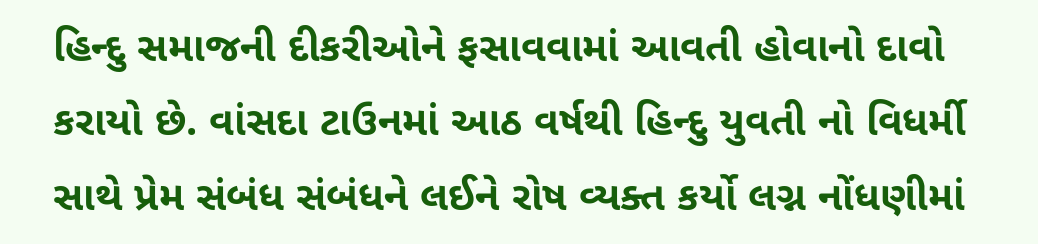હિન્દુ સમાજની દીકરીઓને ફસાવવામાં આવતી હોવાનો દાવો કરાયો છે. વાંસદા ટાઉનમાં આઠ વર્ષથી હિન્દુ યુવતી નો વિધર્મી સાથે પ્રેમ સંબંધ સંબંધને લઈને રોષ વ્યક્ત કર્યો લગ્ન નોંધણીમાં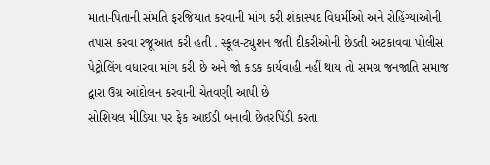માતા-પિતાની સંમતિ ફરજિયાત કરવાની માંગ કરી શંકાસ્પદ વિધર્મીઓ અને રોહિંગ્યાઓની તપાસ કરવા રજૂઆત કરી હતી . સ્કૂલ-ટ્યુશન જતી દીકરીઓની છેડતી અટકાવવા પોલીસ પેટ્રોલિંગ વધારવા માંગ કરી છે અને જો કડક કાર્યવાહી નહીં થાય તો સમગ્ર જનજાતિ સમાજ દ્વારા ઉગ્ર આંદોલન કરવાની ચેતવણી આપી છે
સોશિયલ મીડિયા પર ફેક આઈડી બનાવી છેતરપિંડી કરતા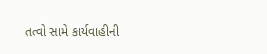તત્વો સામે કાર્યવાહીની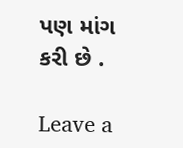પણ માંગ કરી છે .

Leave a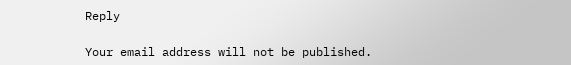Reply

Your email address will not be published.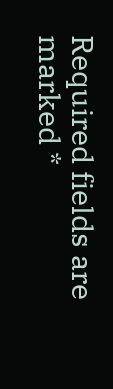Required fields are marked *